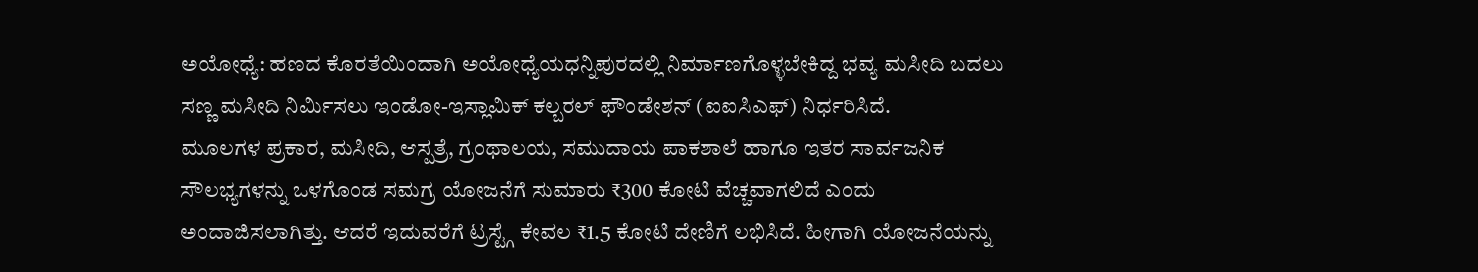ಅಯೋಧ್ಯೆ: ಹಣದ ಕೊರತೆಯಿಂದಾಗಿ ಅಯೋಧ್ಯೆಯಧನ್ನಿಪುರದಲ್ಲಿ ನಿರ್ಮಾಣಗೊಳ್ಳಬೇಕಿದ್ದ ಭವ್ಯ ಮಸೀದಿ ಬದಲು ಸಣ್ಣ ಮಸೀದಿ ನಿರ್ಮಿಸಲು ಇಂಡೋ-ಇಸ್ಲಾಮಿಕ್ ಕಲ್ಬರಲ್ ಫೌಂಡೇಶನ್ (ಐಐಸಿಎಫ್) ನಿರ್ಧರಿಸಿದೆ.
ಮೂಲಗಳ ಪ್ರಕಾರ, ಮಸೀದಿ, ಆಸ್ಪತ್ರೆ, ಗ್ರಂಥಾಲಯ, ಸಮುದಾಯ ಪಾಕಶಾಲೆ ಹಾಗೂ ಇತರ ಸಾರ್ವಜನಿಕ ಸೌಲಭ್ಯಗಳನ್ನು ಒಳಗೊಂಡ ಸಮಗ್ರ ಯೋಜನೆಗೆ ಸುಮಾರು ₹300 ಕೋಟಿ ವೆಚ್ಚವಾಗಲಿದೆ ಎಂದು ಅಂದಾಜಿಸಲಾಗಿತ್ತು. ಆದರೆ ಇದುವರೆಗೆ ಟ್ರಸ್ಟ್ಗೆ ಕೇವಲ ₹1.5 ಕೋಟಿ ದೇಣಿಗೆ ಲಭಿಸಿದೆ. ಹೀಗಾಗಿ ಯೋಜನೆಯನ್ನು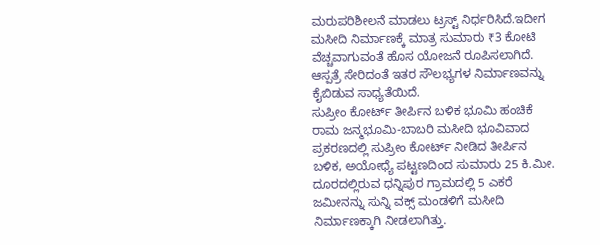ಮರುಪರಿಶೀಲನೆ ಮಾಡಲು ಟ್ರಸ್ಟ್ ನಿರ್ಧರಿಸಿದೆ.ಇದೀಗ ಮಸೀದಿ ನಿರ್ಮಾಣಕ್ಕೆ ಮಾತ್ರ ಸುಮಾರು ₹3 ಕೋಟಿ ವೆಚ್ಚವಾಗುವಂತೆ ಹೊಸ ಯೋಜನೆ ರೂಪಿಸಲಾಗಿದೆ. ಆಸ್ಪತ್ರೆ ಸೇರಿದಂತೆ ಇತರ ಸೌಲಭ್ಯಗಳ ನಿರ್ಮಾಣವನ್ನು ಕೈಬಿಡುವ ಸಾಧ್ಯತೆಯಿದೆ.
ಸುಪ್ರೀಂ ಕೋರ್ಟ್ ತೀರ್ಪಿನ ಬಳಿಕ ಭೂಮಿ ಹಂಚಿಕೆ
ರಾಮ ಜನ್ಮಭೂಮಿ-ಬಾಬರಿ ಮಸೀದಿ ಭೂವಿವಾದ ಪ್ರಕರಣದಲ್ಲಿ ಸುಪ್ರೀಂ ಕೋರ್ಟ್ ನೀಡಿದ ತೀರ್ಪಿನ ಬಳಿಕ, ಅಯೋಧ್ಯೆ ಪಟ್ಟಣದಿಂದ ಸುಮಾರು 25 ಕಿ.ಮೀ. ದೂರದಲ್ಲಿರುವ ಧನ್ನಿಪುರ ಗ್ರಾಮದಲ್ಲಿ 5 ಎಕರೆ ಜಮೀನನ್ನು ಸುನ್ನಿ ವಕ್ಸ್ ಮಂಡಳಿಗೆ ಮಸೀದಿ ನಿರ್ಮಾಣಕ್ಕಾಗಿ ನೀಡಲಾಗಿತ್ತು.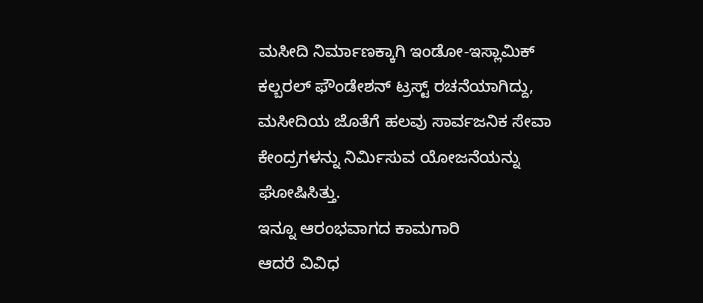ಮಸೀದಿ ನಿರ್ಮಾಣಕ್ಕಾಗಿ ಇಂಡೋ-ಇಸ್ಲಾಮಿಕ್ ಕಲ್ಬರಲ್ ಫೌಂಡೇಶನ್ ಟ್ರಸ್ಟ್ ರಚನೆಯಾಗಿದ್ದು, ಮಸೀದಿಯ ಜೊತೆಗೆ ಹಲವು ಸಾರ್ವಜನಿಕ ಸೇವಾ ಕೇಂದ್ರಗಳನ್ನು ನಿರ್ಮಿಸುವ ಯೋಜನೆಯನ್ನು ಘೋಷಿಸಿತ್ತು.
ಇನ್ನೂ ಆರಂಭವಾಗದ ಕಾಮಗಾರಿ
ಆದರೆ ವಿವಿಧ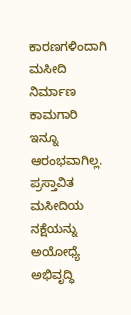ಕಾರಣಗಳಿಂದಾಗಿ ಮಸೀದಿ ನಿರ್ಮಾಣ ಕಾಮಗಾರಿ ಇನ್ನೂ ಆರಂಭವಾಗಿಲ್ಲ. ಪ್ರಸ್ತಾವಿತ ಮಸೀದಿಯ ನಕ್ಷೆಯನ್ನು ಅಯೋಧ್ಯೆ ಅಭಿವೃದ್ಧಿ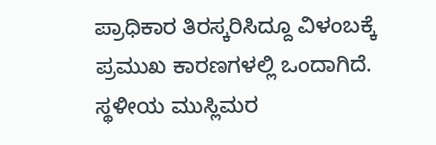ಪ್ರಾಧಿಕಾರ ತಿರಸ್ಕರಿಸಿದ್ದೂ ವಿಳಂಬಕ್ಕೆ ಪ್ರಮುಖ ಕಾರಣಗಳಲ್ಲಿ ಒಂದಾಗಿದೆ.
ಸ್ಥಳೀಯ ಮುಸ್ಲಿಮರ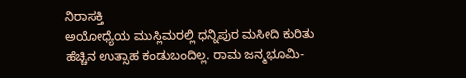ನಿರಾಸಕ್ತಿ
ಅಯೋಧ್ಯೆಯ ಮುಸ್ಲಿಮರಲ್ಲಿ ಧನ್ನಿಪುರ ಮಸೀದಿ ಕುರಿತು ಹೆಚ್ಚಿನ ಉತ್ಸಾಹ ಕಂಡುಬಂದಿಲ್ಲ. ರಾಮ ಜನ್ಮಭೂಮಿ-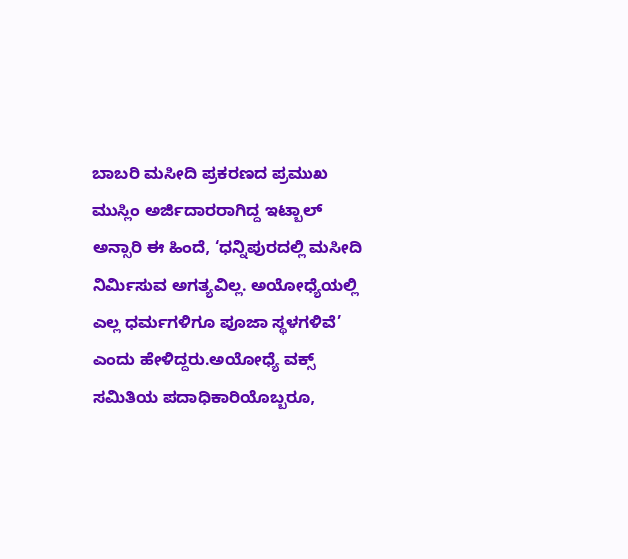ಬಾಬರಿ ಮಸೀದಿ ಪ್ರಕರಣದ ಪ್ರಮುಖ ಮುಸ್ಲಿಂ ಅರ್ಜಿದಾರರಾಗಿದ್ದ ಇಟ್ಬಾಲ್ ಅನ್ಸಾರಿ ಈ ಹಿಂದೆ, ‘ಧನ್ನಿಪುರದಲ್ಲಿ ಮಸೀದಿ ನಿರ್ಮಿಸುವ ಅಗತ್ಯವಿಲ್ಲ. ಅಯೋಧ್ಯೆಯಲ್ಲಿ ಎಲ್ಲ ಧರ್ಮಗಳಿಗೂ ಪೂಜಾ ಸ್ಥಳಗಳಿವೆ’ ಎಂದು ಹೇಳಿದ್ದರು.ಅಯೋಧ್ಯೆ ವಕ್ಸ್ ಸಮಿತಿಯ ಪದಾಧಿಕಾರಿಯೊಬ್ಬರೂ,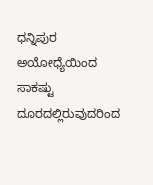ಧನ್ನಿಪುರ ಅಯೋಧ್ಯೆಯಿಂದ ಸಾಕಷ್ಟು ದೂರದಲ್ಲಿರುವುದರಿಂದ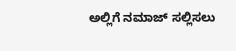ಅಲ್ಲಿಗೆ ನಮಾಜ್ ಸಲ್ಲಿಸಲು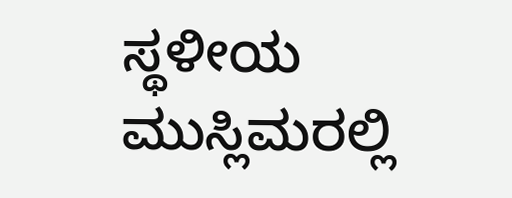ಸ್ಥಳೀಯ ಮುಸ್ಲಿಮರಲ್ಲಿ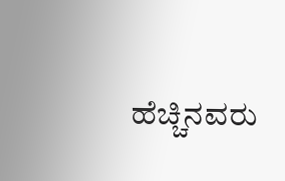ಹೆಚ್ಚಿನವರು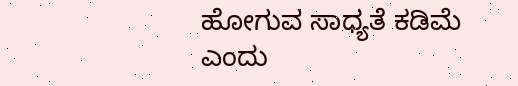ಹೋಗುವ ಸಾಧ್ಯತೆ ಕಡಿಮೆ ಎಂದು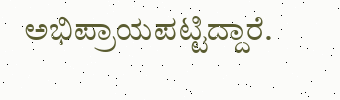ಅಭಿಪ್ರಾಯಪಟ್ಟಿದ್ದಾರೆ.